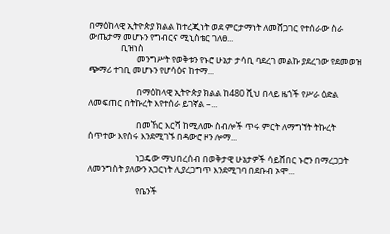በማዕከላዊ ኢትዮጵያ ክልል ከተረጂነት ወደ ምርታማነት ለመሸጋገር የተሰራው ስራ ውጤታማ መሆኑን የግብርና ሚኒስቴር ገለፀ...
                ቢዝነስ
                        መንግሥት የወቅቱን የኑሮ ሁኔታ ታሳቢ ባደረገ መልኩ ያደረገው የደመወዝ ጭማሪ ተገቢ መሆኑን የሆሳዕና ከተማ...

                        በማዕከላዊ ኢትዮጵያ ክልል ከ480 ሺህ በላይ ዜጎች የሥራ ዕድል ለመፍጠር በትኩረት እየተሰራ ይገኛል –...

                        በመኸር እርሻ ከሚለሙ ስብሎች ጥሩ ምርት ለማግኘት ትኩረት ሰጥተው እየሰሩ እንደሚገኙ በዳውሮ ዞን ሎማ...

                        ነጋዴው ማህበረሰብ በወቅታዊ ሁኔታዎች ሳይሸበር ኑሮን በማረጋጋት ለመንግስት ያለውን አጋርነት ሊያረጋግጥ እንደሚገባ በደቡብ ኦሞ...

                        የቤንች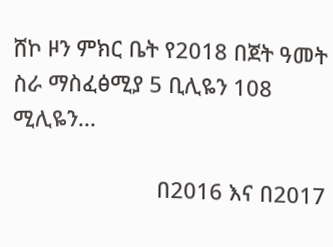ሸኮ ዞን ምክር ቤት የ2018 በጀት ዓመት ስራ ማስፈፅሚያ 5 ቢሊዬን 108 ሚሊዬን...

                        በ2016 እና በ2017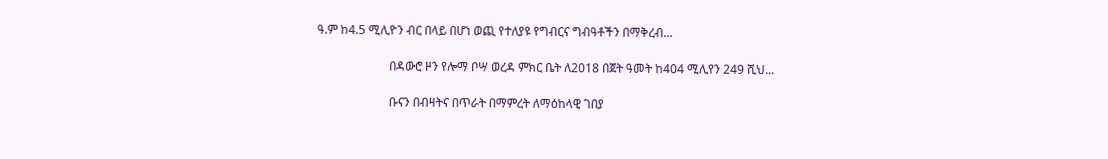ዓ.ም ከ4.5 ሚሊዮን ብር በላይ በሆነ ወጪ የተለያዩ የግብርና ግብዓቶችን በማቅረብ...

                        በዳውሮ ዞን የሎማ ቦሣ ወረዳ ምክር ቤት ለ2018 በጀት ዓመት ከ404 ሚሊየን 249 ሺህ...

                        ቡናን በብዛትና በጥራት በማምረት ለማዕከላዊ ገበያ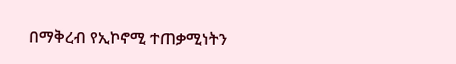በማቅረብ የኢኮኖሚ ተጠቃሚነትን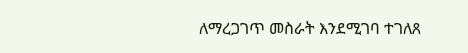ለማረጋገጥ መስራት እንደሚገባ ተገለጸ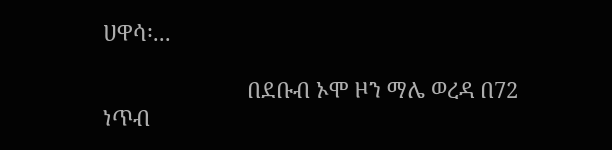ሀዋሳ፡...

                        በደቡብ ኦሞ ዞን ማሌ ወረዳ በ72 ነጥብ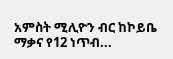አምስት ሚሊዮን ብር ከኮይቤ ማቃና የ12 ነጥብ...